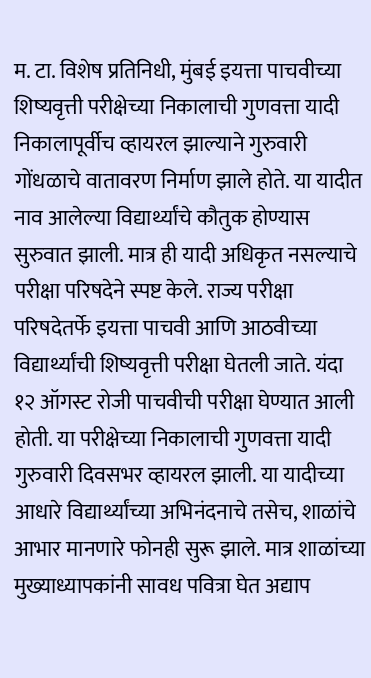म. टा. विशेष प्रतिनिधी, मुंबई इयत्ता पाचवीच्या शिष्यवृत्ती परीक्षेच्या निकालाची गुणवत्ता यादी निकालापूर्वीच व्हायरल झाल्याने गुरुवारी गोंधळाचे वातावरण निर्माण झाले होते. या यादीत नाव आलेल्या विद्यार्थ्यांचे कौतुक होण्यास सुरुवात झाली. मात्र ही यादी अधिकृत नसल्याचे परीक्षा परिषदेने स्पष्ट केले. राज्य परीक्षा परिषदेतर्फे इयत्ता पाचवी आणि आठवीच्या विद्यार्थ्यांची शिष्यवृत्ती परीक्षा घेतली जाते. यंदा १२ ऑगस्ट रोजी पाचवीची परीक्षा घेण्यात आली होती. या परीक्षेच्या निकालाची गुणवत्ता यादी गुरुवारी दिवसभर व्हायरल झाली. या यादीच्या आधारे विद्यार्थ्यांच्या अभिनंदनाचे तसेच, शाळांचे आभार मानणारे फोनही सुरू झाले. मात्र शाळांच्या मुख्याध्यापकांनी सावध पवित्रा घेत अद्याप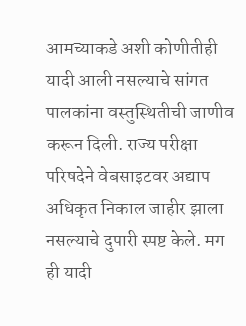आमच्याकडे अशी कोणीतीही यादी आली नसल्याचे सांगत पालकांना वस्तुस्थितीची जाणीव करून दिली. राज्य परीक्षा परिषदेने वेबसाइटवर अद्याप अधिकृत निकाल जाहीर झाला नसल्याचे दुपारी स्पष्ट केले. मग ही यादी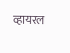व्हायरल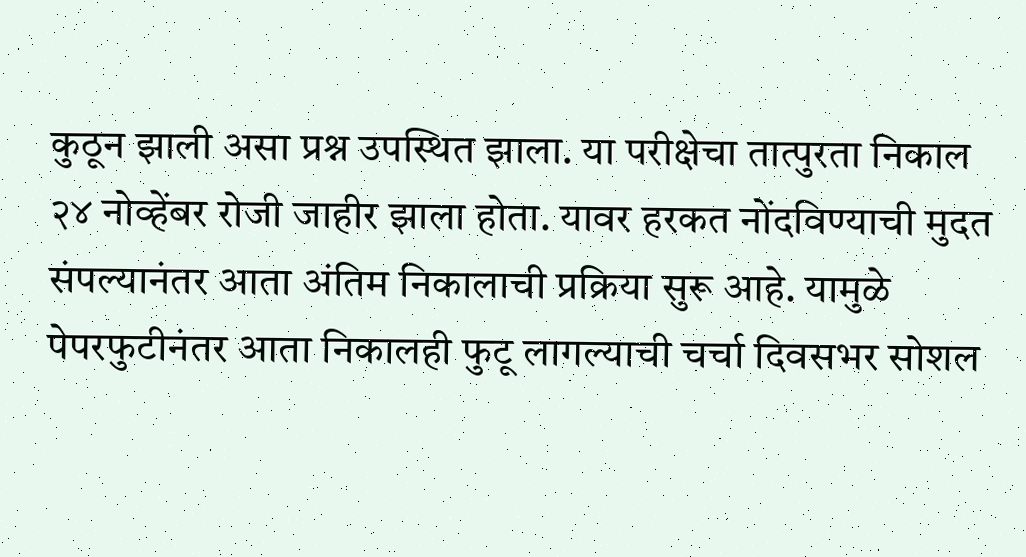कुठून झाली असा प्रश्न उपस्थित झाला. या परीक्षेचा तात्पुरता निकाल २४ नोव्हेंबर रोजी जाहीर झाला होता. यावर हरकत नोंदविण्याची मुदत संपल्यानंतर आता अंतिम निकालाची प्रक्रिया सुरू आहे. यामुळे पेपरफुटीनंतर आता निकालही फुटू लागल्याची चर्चा दिवसभर सोशल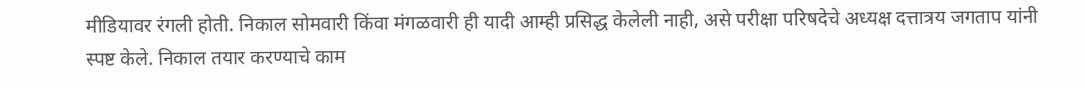मीडियावर रंगली होती. निकाल सोमवारी किंवा मंगळवारी ही यादी आम्ही प्रसिद्ध केलेली नाही, असे परीक्षा परिषदेचे अध्यक्ष दत्तात्रय जगताप यांनी स्पष्ट केले. निकाल तयार करण्याचे काम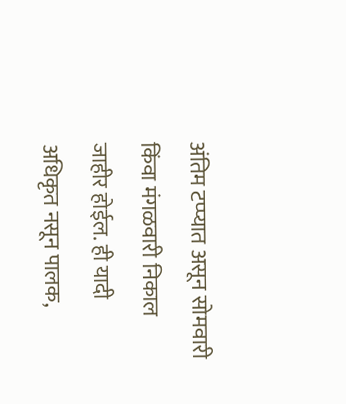अंतिम टप्प्यात असून सोमवारी किंवा मंगळवारी निकाल जाहीर होईल. ही यादी अधिकृत नसून पालक,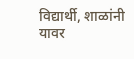विद्यार्थी, शाळांनी यावर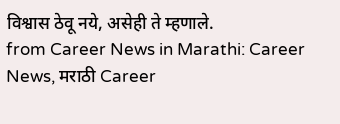विश्वास ठेवू नये, असेही ते म्हणाले.
from Career News in Marathi: Career News, मराठी Career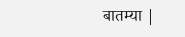बातम्या |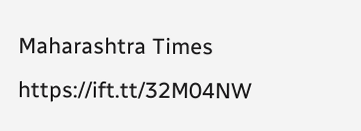Maharashtra Times https://ift.tt/32M04NW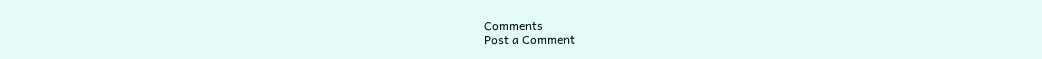Comments
Post a Comment